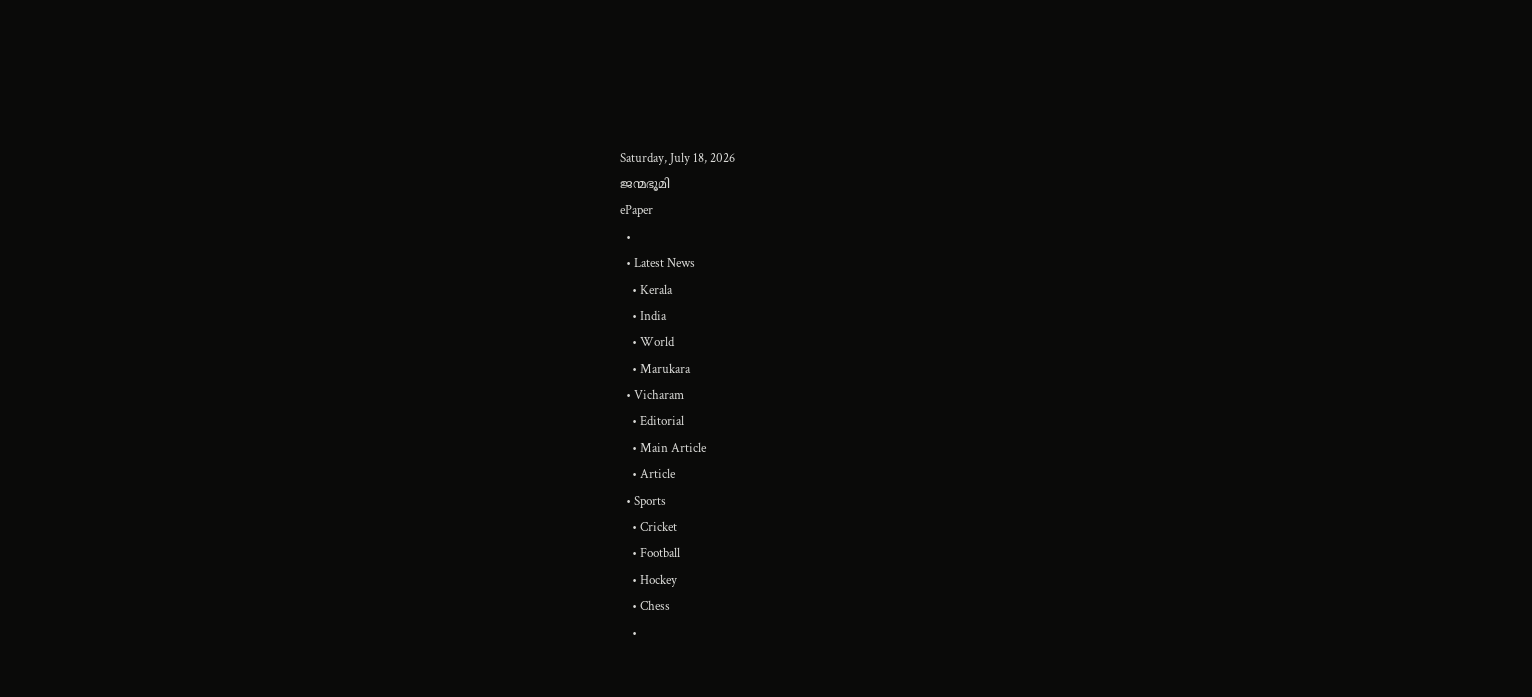Saturday, July 18, 2026
ജന്മഭൂമി
ePaper
  •
  • Latest News
    • Kerala
    • India
    • World
    • Marukara
  • Vicharam
    • Editorial
    • Main Article
    • Article
  • Sports
    • Cricket
    • Football
    • Hockey
    • Chess
    •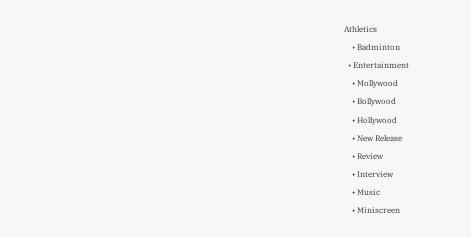Athletics
    • Badminton
  • Entertainment
    • Mollywood
    • Bollywood
    • Hollywood
    • New Release
    • Review
    • Interview
    • Music
    • Miniscreen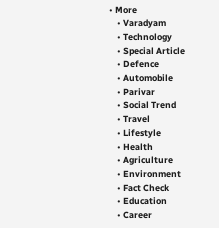• More
    • Varadyam
    • Technology
    • Special Article
    • Defence
    • Automobile
    • Parivar
    • Social Trend
    • Travel
    • Lifestyle
    • Health
    • Agriculture
    • Environment
    • Fact Check
    • Education
    • Career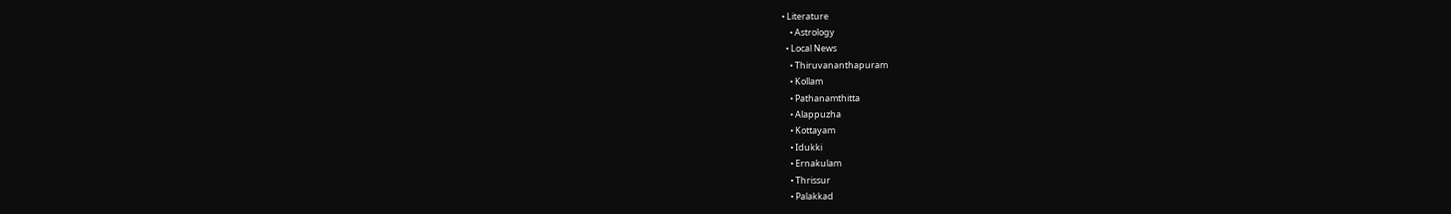• Literature
    • Astrology
  • Local News
    • Thiruvananthapuram
    • Kollam
    • Pathanamthitta
    • Alappuzha
    • Kottayam
    • Idukki
    • Ernakulam
    • Thrissur
    • Palakkad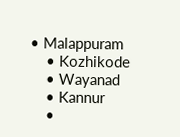• Malappuram
    • Kozhikode
    • Wayanad
    • Kannur
    •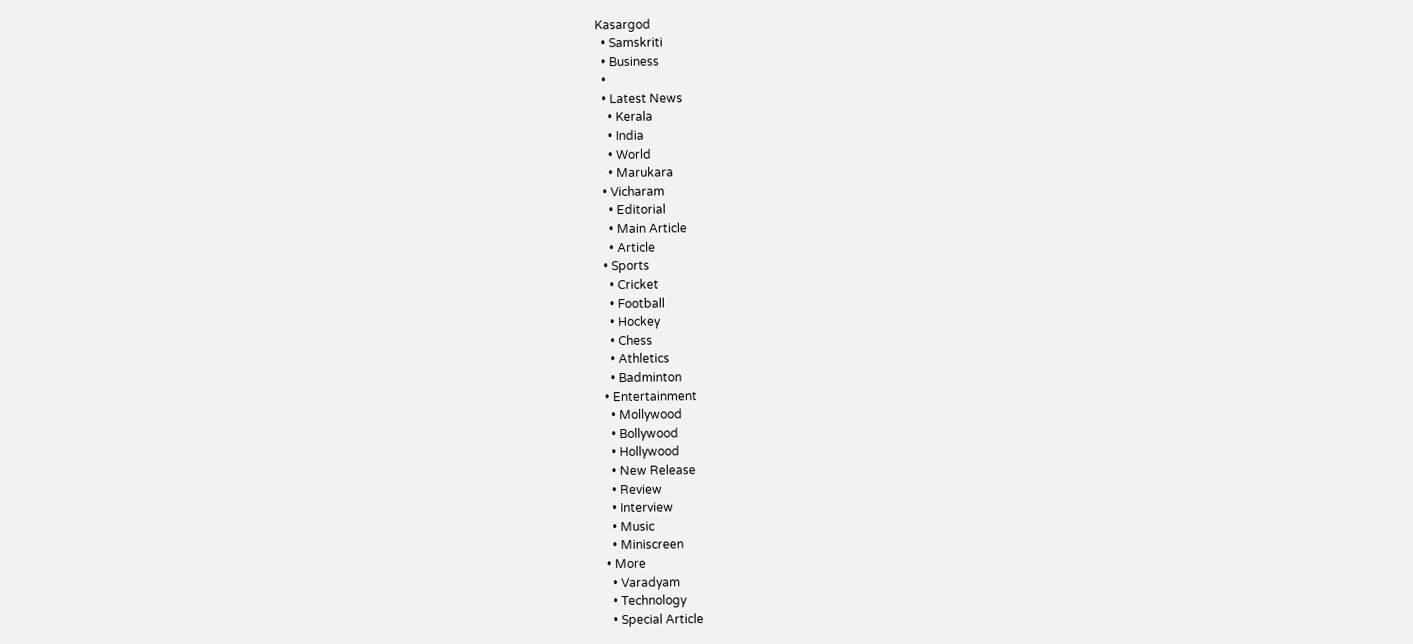Kasargod
  • Samskriti
  • Business
  •
  • Latest News
    • Kerala
    • India
    • World
    • Marukara
  • Vicharam
    • Editorial
    • Main Article
    • Article
  • Sports
    • Cricket
    • Football
    • Hockey
    • Chess
    • Athletics
    • Badminton
  • Entertainment
    • Mollywood
    • Bollywood
    • Hollywood
    • New Release
    • Review
    • Interview
    • Music
    • Miniscreen
  • More
    • Varadyam
    • Technology
    • Special Article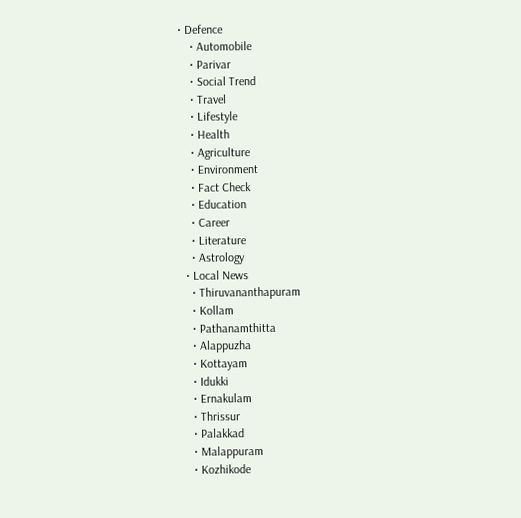• Defence
    • Automobile
    • Parivar
    • Social Trend
    • Travel
    • Lifestyle
    • Health
    • Agriculture
    • Environment
    • Fact Check
    • Education
    • Career
    • Literature
    • Astrology
  • Local News
    • Thiruvananthapuram
    • Kollam
    • Pathanamthitta
    • Alappuzha
    • Kottayam
    • Idukki
    • Ernakulam
    • Thrissur
    • Palakkad
    • Malappuram
    • Kozhikode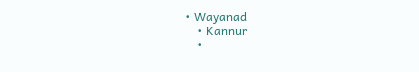• Wayanad
    • Kannur
    •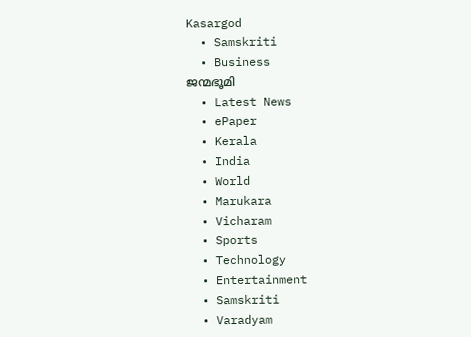Kasargod
  • Samskriti
  • Business
ജന്മഭൂമി
  • Latest News
  • ePaper
  • Kerala
  • India
  • World
  • Marukara
  • Vicharam
  • Sports
  • Technology
  • Entertainment
  • Samskriti
  • Varadyam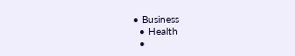• Business
  • Health
  •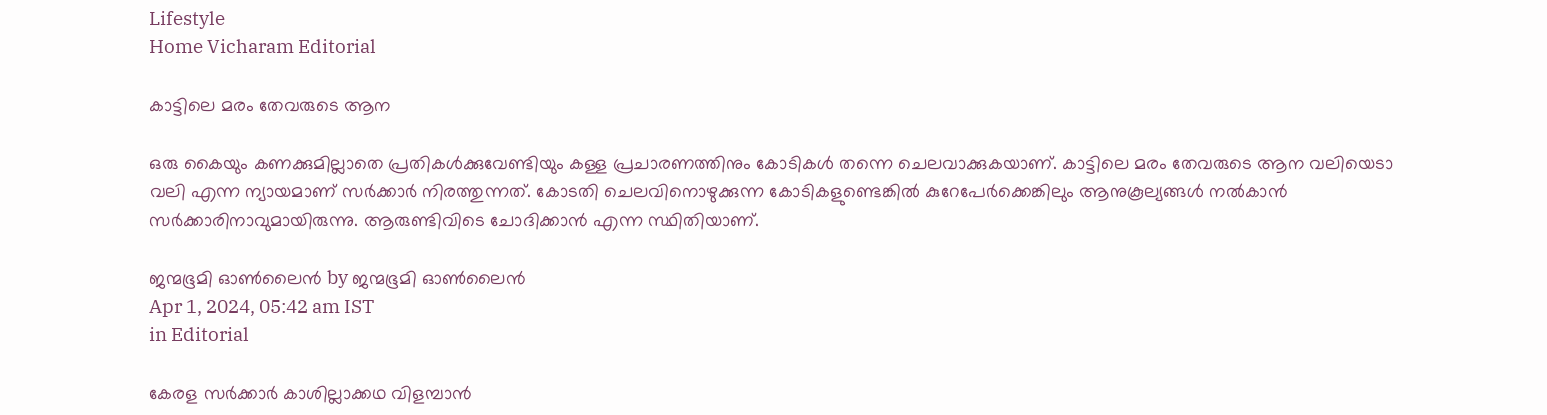Lifestyle
Home Vicharam Editorial

കാട്ടിലെ മരം തേവരുടെ ആന

ഒരു കൈയും കണക്കുമില്ലാതെ പ്രതികള്‍ക്കുവേണ്ടിയും കള്ള പ്രചാരണത്തിനും കോടികള്‍ തന്നെ ചെലവാക്കുകയാണ്. കാട്ടിലെ മരം തേവരുടെ ആന വലിയെടാ വലി എന്ന ന്യായമാണ് സര്‍ക്കാര്‍ നിരത്തുന്നത്. കോടതി ചെലവിനൊഴുക്കുന്ന കോടികളുണ്ടെങ്കില്‍ കുറേപേര്‍ക്കെങ്കിലും ആനുകൂല്യങ്ങള്‍ നല്‍കാന്‍ സര്‍ക്കാരിനാവുമായിരുന്നു. ആരുണ്ടിവിടെ ചോദിക്കാന്‍ എന്ന സ്ഥിതിയാണ്.

ജന്മഭൂമി ഓണ്‍ലൈന്‍ by ജന്മഭൂമി ഓണ്‍ലൈന്‍
Apr 1, 2024, 05:42 am IST
in Editorial

കേരള സര്‍ക്കാര്‍ കാശില്ലാക്കഥ വിളമ്പാന്‍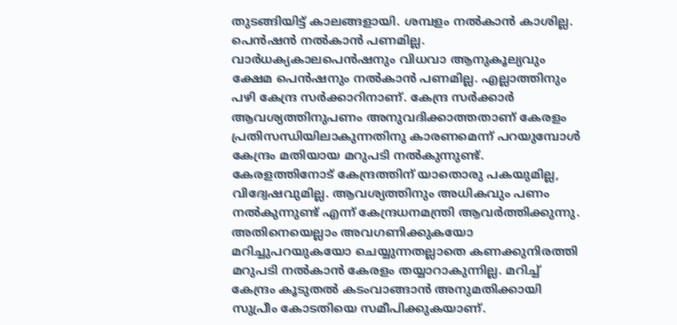തുടങ്ങിയിട്ട് കാലങ്ങളായി. ശമ്പളം നല്‍കാന്‍ കാശില്ല. പെന്‍ഷന്‍ നല്‍കാന്‍ പണമില്ല. വാര്‍ധക്യകാലപെന്‍ഷനും വിധവാ ആനുകൂല്യവും ക്ഷേമ പെന്‍ഷനും നല്‍കാന്‍ പണമില്ല. എല്ലാത്തിനും പഴി കേന്ദ്ര സര്‍ക്കാറിനാണ്. കേന്ദ്ര സര്‍ക്കാര്‍ ആവശ്യത്തിനുപണം അനുവദിക്കാത്തതാണ് കേരളം പ്രതിസന്ധിയിലാകുന്നതിനു കാരണമെന്ന് പറയുമ്പോള്‍ കേന്ദ്രം മതിയായ മറുപടി നല്‍കുന്നുണ്ട്. കേരളത്തിനോട് കേന്ദ്രത്തിന് യാതൊരു പകയുമില്ല, വിദ്വേഷവുമില്ല. ആവശ്യത്തിനും അധികവും പണം നല്‍കുന്നുണ്ട് എന്ന് കേന്ദ്രധനമന്ത്രി ആവര്‍ത്തിക്കുന്നു. അതിനെയെല്ലാം അവഗണിക്കുകയോ മറിച്ചുപറയുകയോ ചെയ്യുന്നതല്ലാതെ കണക്കുനിരത്തി മറുപടി നല്‍കാന്‍ കേരളം തയ്യാറാകുന്നില്ല. മറിച്ച് കേന്ദ്രം കൂടുതല്‍ കടംവാങ്ങാന്‍ അനുമതിക്കായി സുപ്രീം കോടതിയെ സമീപിക്കുകയാണ്.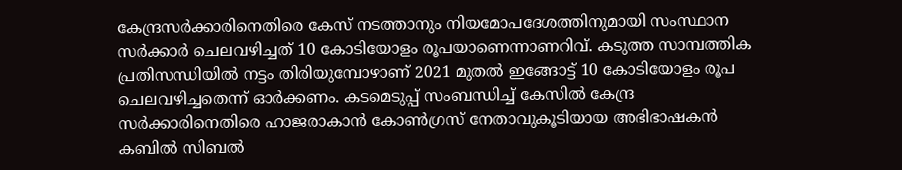കേന്ദ്രസര്‍ക്കാരിനെതിരെ കേസ് നടത്താനും നിയമോപദേശത്തിനുമായി സംസ്ഥാന സര്‍ക്കാര്‍ ചെലവഴിച്ചത് 10 കോടിയോളം രൂപയാണെന്നാണറിവ്. കടുത്ത സാമ്പത്തിക പ്രതിസന്ധിയില്‍ നട്ടം തിരിയുമ്പോഴാണ് 2021 മുതല്‍ ഇങ്ങോട്ട് 10 കോടിയോളം രൂപ ചെലവഴിച്ചതെന്ന് ഓര്‍ക്കണം. കടമെടുപ്പ് സംബന്ധിച്ച് കേസില്‍ കേന്ദ്ര സര്‍ക്കാരിനെതിരെ ഹാജരാകാന്‍ കോണ്‍ഗ്രസ് നേതാവുകൂടിയായ അഭിഭാഷകന്‍ കബില്‍ സിബല്‍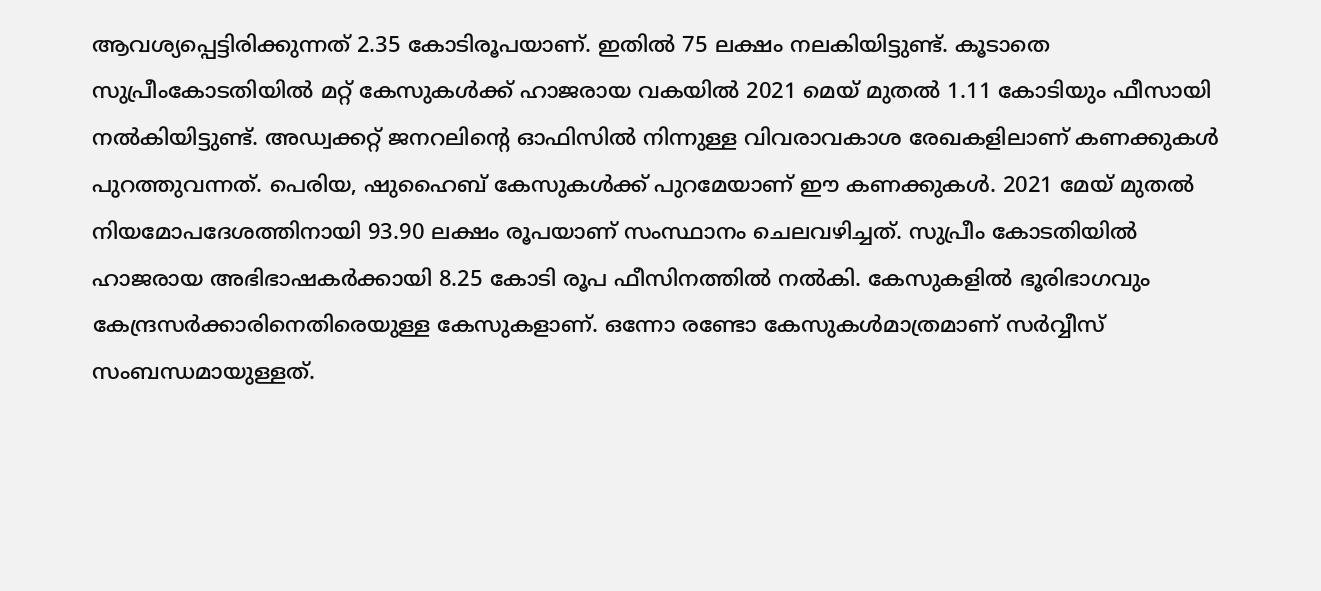ആവശ്യപ്പെട്ടിരിക്കുന്നത് 2.35 കോടിരൂപയാണ്. ഇതില്‍ 75 ലക്ഷം നലകിയിട്ടുണ്ട്. കൂടാതെ സുപ്രീംകോടതിയില്‍ മറ്റ് കേസുകള്‍ക്ക് ഹാജരായ വകയില്‍ 2021 മെയ് മുതല്‍ 1.11 കോടിയും ഫീസായി നല്‍കിയിട്ടുണ്ട്. അഡ്വക്കറ്റ് ജനറലിന്റെ ഓഫിസില്‍ നിന്നുള്ള വിവരാവകാശ രേഖകളിലാണ് കണക്കുകള്‍ പുറത്തുവന്നത്. പെരിയ, ഷുഹൈബ് കേസുകള്‍ക്ക് പുറമേയാണ് ഈ കണക്കുകള്‍. 2021 മേയ് മുതല്‍ നിയമോപദേശത്തിനായി 93.90 ലക്ഷം രൂപയാണ് സംസ്ഥാനം ചെലവഴിച്ചത്. സുപ്രീം കോടതിയില്‍ ഹാജരായ അഭിഭാഷകര്‍ക്കായി 8.25 കോടി രൂപ ഫീസിനത്തില്‍ നല്‍കി. കേസുകളില്‍ ഭൂരിഭാഗവും കേന്ദ്രസര്‍ക്കാരിനെതിരെയുള്ള കേസുകളാണ്. ഒന്നോ രണ്ടോ കേസുകള്‍മാത്രമാണ് സര്‍വ്വീസ് സംബന്ധമായുള്ളത്.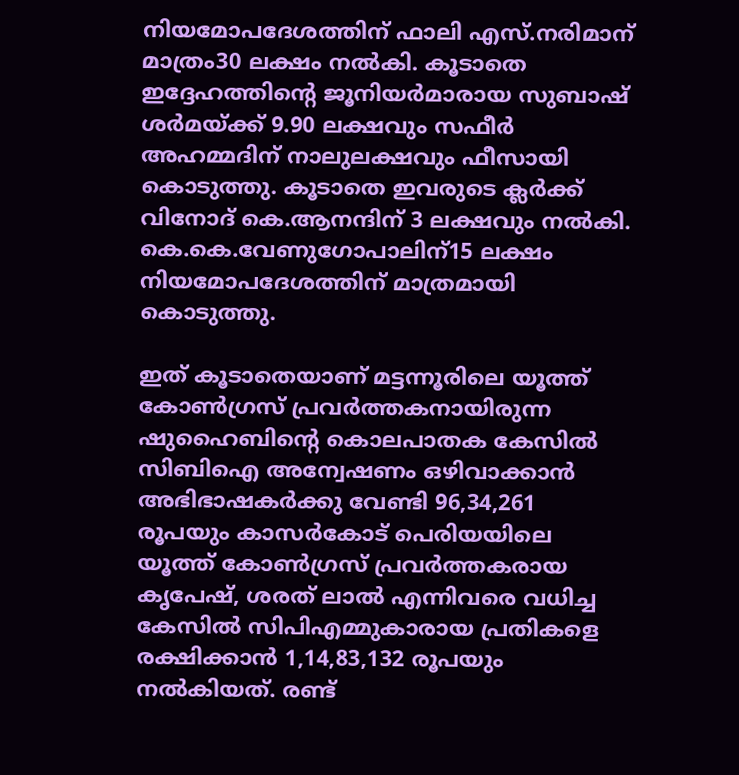നിയമോപദേശത്തിന് ഫാലി എസ്.നരിമാന് മാത്രം30 ലക്ഷം നല്‍കി. കൂടാതെ ഇദ്ദേഹത്തിന്റെ ജൂനിയര്‍മാരായ സുബാഷ് ശര്‍മയ്‌ക്ക് 9.90 ലക്ഷവും സഫീര്‍ അഹമ്മദിന് നാലുലക്ഷവും ഫീസായി കൊടുത്തു. കൂടാതെ ഇവരുടെ ക്ലര്‍ക്ക് വിനോദ് കെ.ആനന്ദിന് 3 ലക്ഷവും നല്‍കി. കെ.കെ.വേണുഗോപാലിന്15 ലക്ഷം നിയമോപദേശത്തിന് മാത്രമായി കൊടുത്തു.

ഇത് കൂടാതെയാണ് മട്ടന്നൂരിലെ യൂത്ത് കോണ്‍ഗ്രസ് പ്രവര്‍ത്തകനായിരുന്ന ഷുഹൈബിന്റെ കൊലപാതക കേസില്‍ സിബിഐ അന്വേഷണം ഒഴിവാക്കാന്‍ അഭിഭാഷകര്‍ക്കു വേണ്ടി 96,34,261 രൂപയും കാസര്‍കോട് പെരിയയിലെ യൂത്ത് കോണ്‍ഗ്രസ് പ്രവര്‍ത്തകരായ കൃപേഷ്, ശരത് ലാല്‍ എന്നിവരെ വധിച്ച കേസില്‍ സിപിഎമ്മുകാരായ പ്രതികളെ രക്ഷിക്കാന്‍ 1,14,83,132 രൂപയും നല്‍കിയത്. രണ്ട്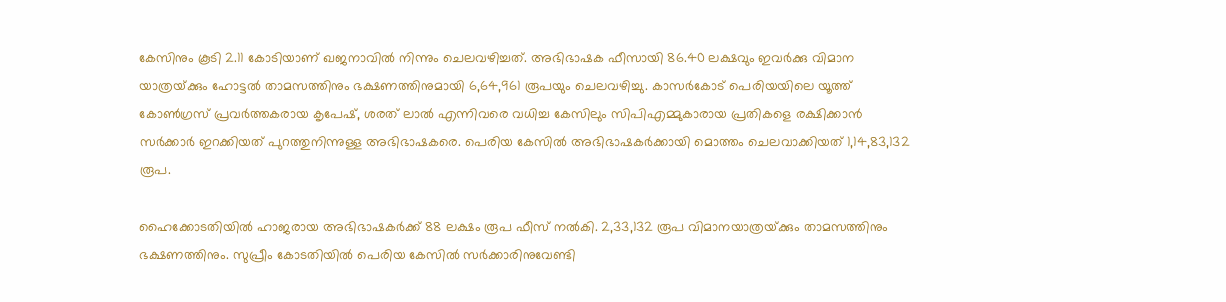കേസിനും കൂടി 2.11 കോടിയാണ് ഖജനാവില്‍ നിന്നും ചെലവഴിച്ചത്. അഭിഭാഷക ഫീസായി 86.40 ലക്ഷവും ഇവര്‍ക്കു വിമാന യാത്രയ്‌ക്കും ഹോട്ടല്‍ താമസത്തിനും ഭക്ഷണത്തിനുമായി 6,64,961 രൂപയും ചെലവഴിച്ചു. കാസര്‍കോട് പെരിയയിലെ യൂത്ത് കോണ്‍ഗ്രസ് പ്രവര്‍ത്തകരായ കൃപേഷ്, ശരത് ലാല്‍ എന്നിവരെ വധിച്ച കേസിലും സിപിഎമ്മുകാരായ പ്രതികളെ രക്ഷിക്കാന്‍ സര്‍ക്കാര്‍ ഇറക്കിയത് പുറത്തുനിന്നുള്ള അഭിഭാഷകരെ. പെരിയ കേസില്‍ അഭിഭാഷകര്‍ക്കായി മൊത്തം ചെലവാക്കിയത് 1,14,83,132 രൂപ.

ഹൈക്കോടതിയില്‍ ഹാജരായ അഭിഭാഷകര്‍ക്ക് 88 ലക്ഷം രൂപ ഫീസ് നല്‍കി. 2,33,132 രൂപ വിമാനയാത്രയ്‌ക്കും താമസത്തിനും ഭക്ഷണത്തിനും. സുപ്രീം കോടതിയില്‍ പെരിയ കേസില്‍ സര്‍ക്കാരിനുവേണ്ടി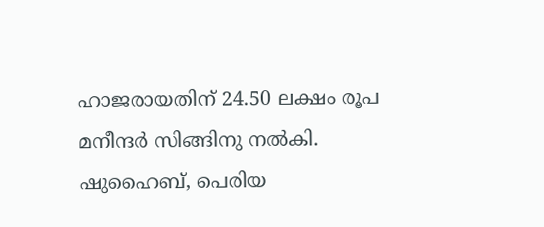ഹാജരായതിന് 24.50 ലക്ഷം രൂപ മനീന്ദര്‍ സിങ്ങിനു നല്‍കി. ഷുഹൈബ്, പെരിയ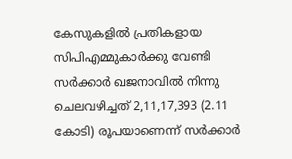കേസുകളില്‍ പ്രതികളായ സിപിഎമ്മുകാര്‍ക്കു വേണ്ടി സര്‍ക്കാര്‍ ഖജനാവില്‍ നിന്നു ചെലവഴിച്ചത് 2,11,17,393 (2.11 കോടി) രൂപയാണെന്ന് സര്‍ക്കാര്‍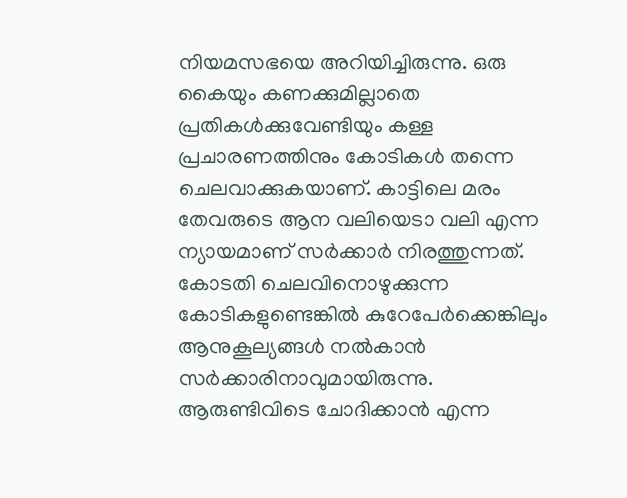നിയമസഭയെ അറിയിച്ചിരുന്നു. ഒരു കൈയും കണക്കുമില്ലാതെ പ്രതികള്‍ക്കുവേണ്ടിയും കള്ള പ്രചാരണത്തിനും കോടികള്‍ തന്നെ ചെലവാക്കുകയാണ്. കാട്ടിലെ മരം തേവരുടെ ആന വലിയെടാ വലി എന്ന ന്യായമാണ് സര്‍ക്കാര്‍ നിരത്തുന്നത്. കോടതി ചെലവിനൊഴുക്കുന്ന കോടികളുണ്ടെങ്കില്‍ കുറേപേര്‍ക്കെങ്കിലും ആനുകൂല്യങ്ങള്‍ നല്‍കാന്‍ സര്‍ക്കാരിനാവുമായിരുന്നു. ആരുണ്ടിവിടെ ചോദിക്കാന്‍ എന്ന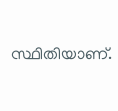സ്ഥിതിയാണ്.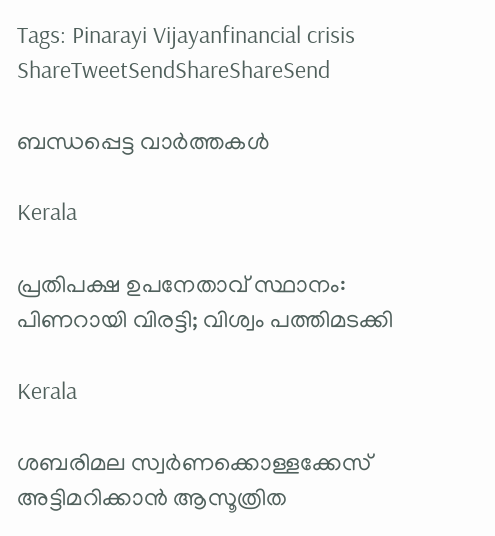Tags: Pinarayi Vijayanfinancial crisis
ShareTweetSendShareShareSend

ബന്ധപ്പെട്ട വാര്‍ത്തകള്‍

Kerala

പ്രതിപക്ഷ ഉപനേതാവ് സ്ഥാനം: പിണറായി വിരട്ടി; വിശ്വം പത്തിമടക്കി

Kerala

ശബരിമല സ്വര്‍ണക്കൊള്ളക്കേസ് അട്ടിമറിക്കാന്‍ ആസൂത്രിത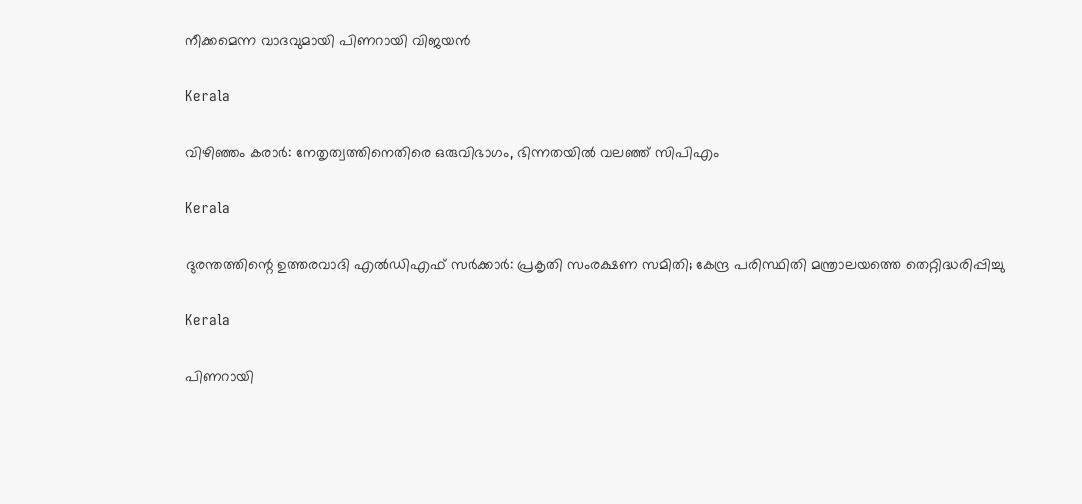നീക്കമെന്ന വാദവുമായി പിണറായി വിജയന്‍

Kerala

വിഴിഞ്ഞം കരാര്‍: നേതൃത്വത്തിനെതിരെ ഒരുവിഭാഗം, ഭിന്നതയില്‍ വലഞ്ഞ് സിപിഎം

Kerala

ദുരന്തത്തിന്റെ ഉത്തരവാദി എല്‍ഡിഎഫ് സര്‍ക്കാര്‍: പ്രകൃതി സംരക്ഷണ സമിതി; കേന്ദ്ര പരിസ്ഥിതി മന്ത്രാലയത്തെ തെറ്റിദ്ധരിപ്പിച്ചു

Kerala

പിണറായി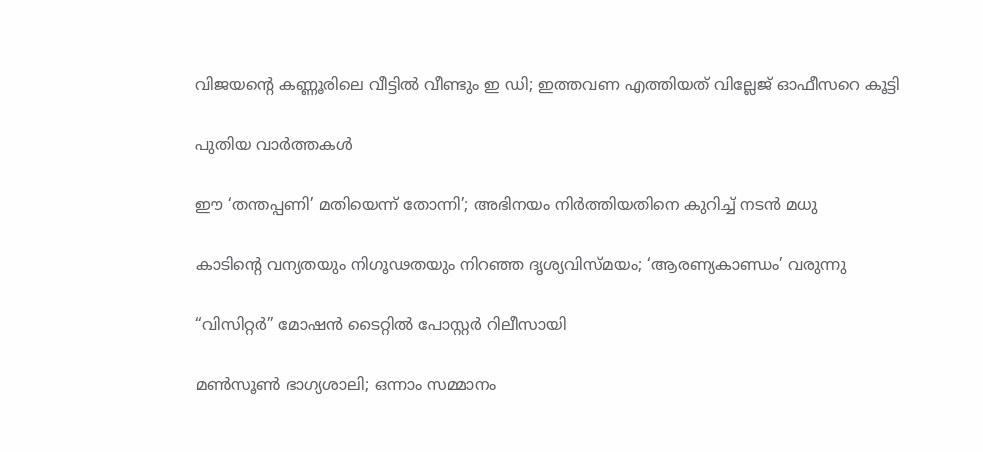വിജയന്റെ കണ്ണൂരിലെ വീട്ടില്‍ വീണ്ടും ഇ ഡി; ഇത്തവണ എത്തിയത് വില്ലേജ് ഓഫീസറെ കൂട്ടി

പുതിയ വാര്‍ത്തകള്‍

ഈ ‘തന്തപ്പണി’ മതിയെന്ന് തോന്നി’; അഭിനയം നിർത്തിയതിനെ കുറിച്ച് നടൻ മധു

കാടിന്റെ വന്യതയും നിഗൂഢതയും നിറഞ്ഞ ദൃശ്യവിസ്മയം; ‘ആരണ്യകാണ്ഡം’ വരുന്നു

“വിസിറ്റർ” മോഷൻ ടൈറ്റിൽ പോസ്റ്റർ റിലീസായി

മൺസൂൺ ഭാഗ്യശാലി; ഒന്നാം സമ്മാനം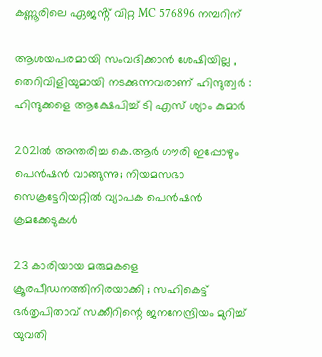കണ്ണൂരിലെ ഏജൻ്റ് വിറ്റ MC 576896 നമ്പറിന്

ആശയപരമായി സംവദിക്കാൻ ശേഷിയില്ല , തെറിവിളിയുമായി നടക്കുന്നവരാണ് ഹിന്ദുത്വർ : ഹിന്ദുക്കളെ ആക്ഷേപിച്ച് ടി എസ് ശ്യാം കുമാർ

2021ൽ അന്തരിച്ച കെ.ആർ ഗൗരി ഇപ്പോഴും പെൻഷൻ വാങ്ങുന്നു; നിയമസഭാ സെക്രട്ടേറിയറ്റിൽ വ്യാപക പെൻഷൻ ക്രമക്കേടുകൾ

23 കാരിയായ മരുമകളെ ക്രൂരപീഡനത്തിനിരയാക്കി ; സഹികെട്ട് ഭർതൃപിതാവ് സക്കീറിന്റെ ജനനേന്ദ്രിയം മുറിച്ച് യുവതി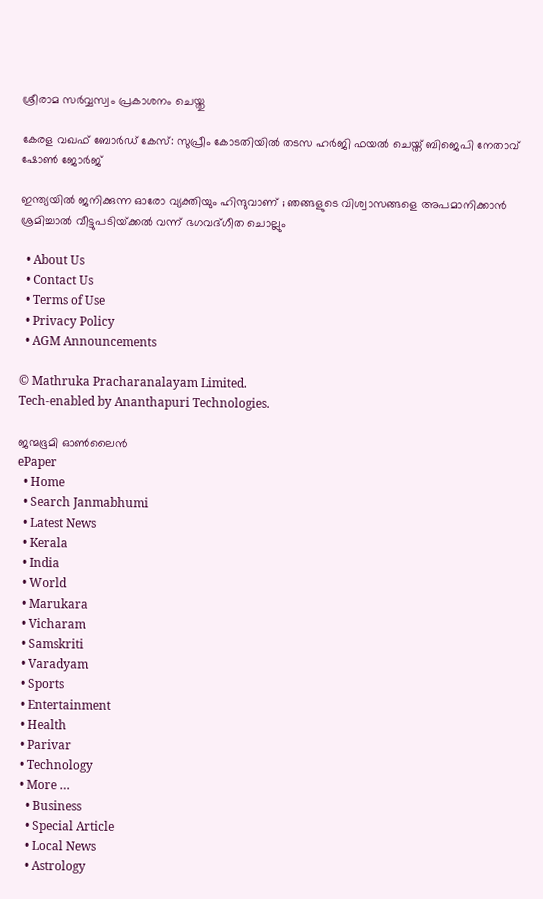ശ്രീരാമ സർവ്വസ്വം പ്രകാശനം ചെയ്തു

കേരള വഖഫ് ബോർഡ് കേസ്: സുപ്രീം കോടതിയിൽ തടസ ഹർജി ഫയൽ ചെയ്ത് ബിജെപി നേതാവ് ഷോൺ ജോർജ്

ഇന്ത്യയിൽ ജനിക്കുന്ന ഓരോ വ്യക്തിയും ഹിന്ദുവാണ് ; ഞങ്ങളുടെ വിശ്വാസങ്ങളെ അപമാനിക്കാൻ ശ്രമിച്ചാൽ വീട്ടുപടിയ്‌ക്കൽ വന്ന് ഭഗവദ്ഗീത ചൊല്ലും

  • About Us
  • Contact Us
  • Terms of Use
  • Privacy Policy
  • AGM Announcements

© Mathruka Pracharanalayam Limited.
Tech-enabled by Ananthapuri Technologies.

ജന്മഭൂമി ഓണ്‍ലൈന്‍
ePaper
  • Home
  • Search Janmabhumi
  • Latest News
  • Kerala
  • India
  • World
  • Marukara
  • Vicharam
  • Samskriti
  • Varadyam
  • Sports
  • Entertainment
  • Health
  • Parivar
  • Technology
  • More …
    • Business
    • Special Article
    • Local News
    • Astrology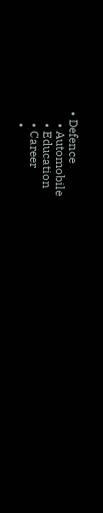• Defence
    • Automobile
    • Education
    • Career
    •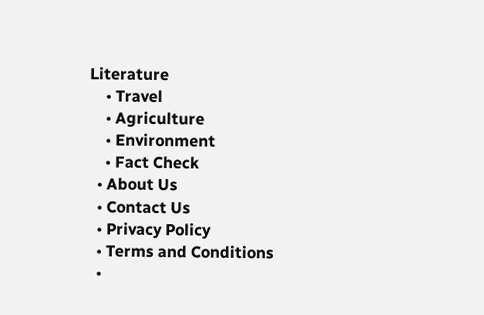Literature
    • Travel
    • Agriculture
    • Environment
    • Fact Check
  • About Us
  • Contact Us
  • Privacy Policy
  • Terms and Conditions
  •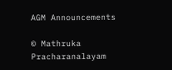AGM Announcements

© Mathruka Pracharanalayam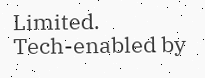Limited.
Tech-enabled by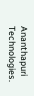Ananthapuri Technologies.